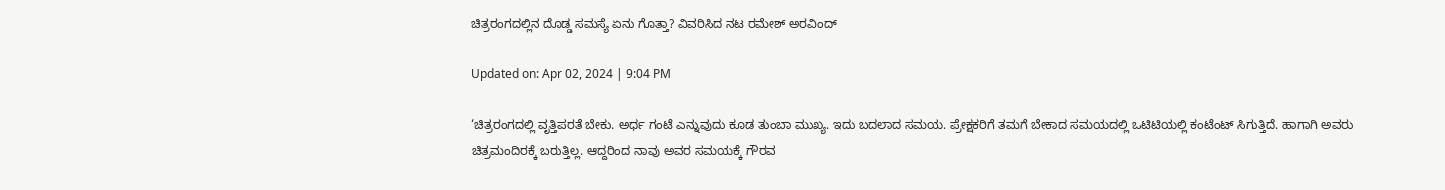ಚಿತ್ರರಂಗದಲ್ಲಿನ ದೊಡ್ಡ ಸಮಸ್ಯೆ ಏನು ಗೊತ್ತಾ? ವಿವರಿಸಿದ ನಟ ರಮೇಶ್ ಅರವಿಂದ್

Updated on: Apr 02, 2024 | 9:04 PM

‘ಚಿತ್ರರಂಗದಲ್ಲಿ ವೃತ್ತಿಪರತೆ ಬೇಕು. ಅರ್ಧ ಗಂಟೆ ಎನ್ನುವುದು ಕೂಡ ತುಂಬಾ ಮುಖ್ಯ. ಇದು ಬದಲಾದ ಸಮಯ. ಪ್ರೇಕ್ಷಕರಿಗೆ ತಮಗೆ ಬೇಕಾದ ಸಮಯದಲ್ಲಿ ಒಟಿಟಿಯಲ್ಲಿ ಕಂಟೆಂಟ್ ಸಿಗುತ್ತಿದೆ. ಹಾಗಾಗಿ ಅವರು ಚಿತ್ರಮಂದಿರಕ್ಕೆ ಬರುತ್ತಿಲ್ಲ. ಆದ್ದರಿಂದ ನಾವು ಅವರ ಸಮಯಕ್ಕೆ ಗೌರವ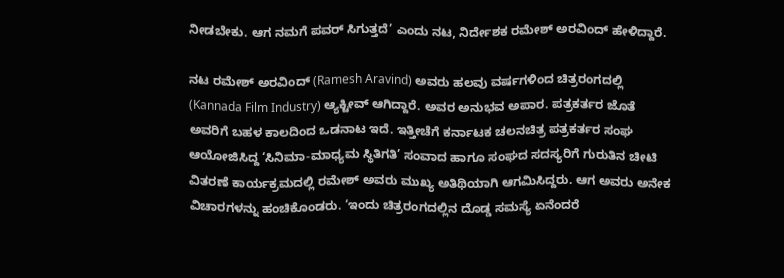ನೀಡಬೇಕು. ಆಗ ನಮಗೆ ಪವರ್ ಸಿಗುತ್ತದೆ’ ಎಂದು ನಟ, ನಿರ್ದೇಶಕ ರಮೇಶ್ ಅರವಿಂದ್ ಹೇಳಿದ್ದಾರೆ.

ನಟ ರಮೇಶ್ ಅರವಿಂದ್ (Ramesh Aravind) ಅವರು ಹಲವು ವರ್ಷಗಳಿಂದ ಚಿತ್ರರಂಗದಲ್ಲಿ (Kannada Film Industry) ಆ್ಯಕ್ಟೀವ್ ಆಗಿದ್ದಾರೆ. ಅವರ ಅನುಭವ ಅಪಾರ. ಪತ್ರಕರ್ತರ ಜೊತೆ ಅವರಿಗೆ ಬಹಳ ಕಾಲದಿಂದ ಒಡನಾಟ ಇದೆ. ಇತ್ತೀಚೆಗೆ ಕರ್ನಾಟಕ ಚಲನಚಿತ್ರ ಪತ್ರಕರ್ತರ ಸಂಘ ಆಯೋಜಿಸಿದ್ದ ‘ಸಿನಿಮಾ-ಮಾಧ್ಯಮ ಸ್ಥಿತಿಗತಿ’ ಸಂವಾದ ಹಾಗೂ ಸಂಘದ ಸದಸ್ಯರಿಗೆ ಗುರುತಿನ ಚೀಟಿ ವಿತರಣೆ ಕಾರ್ಯಕ್ರಮದಲ್ಲಿ ರಮೇಶ್ ಅವರು ಮುಖ್ಯ ಅತಿಥಿಯಾಗಿ ಆಗಮಿಸಿದ್ದರು. ಆಗ ಅವರು ಅನೇಕ ವಿಚಾರಗಳನ್ನು ಹಂಚಿಕೊಂಡರು. ‘ಇಂದು ಚಿತ್ರರಂಗದಲ್ಲಿನ ದೊಡ್ಡ ಸಮಸ್ಯೆ ಏನೆಂದರೆ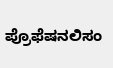ಪ್ರೊಫೆಷನಲಿಸಂ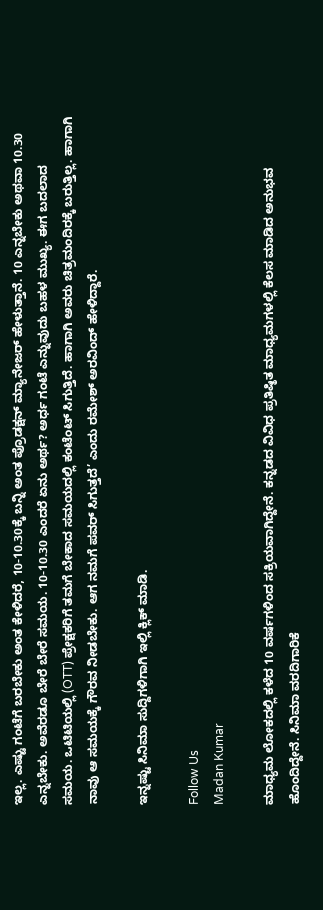ಇಲ್ಲ. ಎಷ್ಟು ಗಂಟೆಗೆ ಬರಬೇಕು ಅಂತ ಕೇಳಿದರೆ, 10-10.30ಕ್ಕೆ ಬನ್ನಿ ಅಂತ ಪ್ರೊಡಕ್ಷನ್ ಮ್ಯಾನೇಜರ್ ಹೇಳುತ್ತಾನೆ. 10 ಎನ್ನಬೇಕು ಅಥವಾ 10.30 ಎನ್ನಬೇಕು. ಅವೆರಡೂ ಬೇರೆ ಬೇರೆ ಸಮಯ. 10-10.30 ಎಂದರೆ ಏನು ಅರ್ಥ? ಅರ್ಧ ಗಂಟೆ ಎನ್ನುವುದು ಬಹಳ ಮುಖ್ಯ. ಈಗ ಬದಲಾದ ಸಮಯ. ಒಟಿಟಿಯಲ್ಲಿ (OTT) ಪ್ರೇಕ್ಷಕರಿಗೆ ತಮಗೆ ಬೇಕಾದ ಸಮಯದಲ್ಲಿ ಕಂಟೆಂಟ್ ಸಿಗುತ್ತಿದೆ. ಹಾಗಾಗಿ ಅವರು ಚಿತ್ರಮಂದಿರಕ್ಕೆ ಬರುತ್ತಿಲ್ಲ. ಹಾಗಾಗಿ ನಾವು ಆ ಸಮಯಕ್ಕೆ ಗೌರವ ನೀಡಬೇಕು. ಆಗ ನಮಗೆ ಪವರ್ ಸಿಗುತ್ತದೆ’ ಎಂದು ರಮೇಶ್ ಅರವಿಂದ್ ಹೇಳಿದ್ದಾರೆ.

ಇನ್ನಷ್ಟು ಸಿನಿಮಾ ಸುದ್ದಿಗಳಿಗಾಗಿ ಇಲ್ಲಿ ಕ್ಲಿಕ್ ಮಾಡಿ.

Follow Us
Madan Kumar

ಮಾಧ್ಯಮ ಲೋಕದಲ್ಲಿ ಕಳೆದ 10 ವರ್ಷಗಳಿಂದ ಸಕ್ರಿಯವಾಗಿದ್ದೇನೆ. ಕನ್ನಡದ ವಿವಿಧ ಪ್ರತಿಷ್ಠಿತ ಮಾಧ್ಯಮಗಳಲ್ಲಿ ಕೆಲಸ ಮಾಡಿದ ಅನುಭವ ಹೊಂದಿದ್ದೇನೆ. ಸಿನಿಮಾ ವರದಿಗಾರಿಕೆ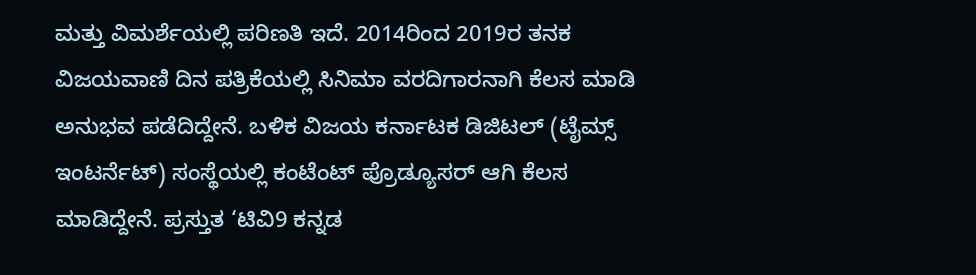ಮತ್ತು ವಿಮರ್ಶೆಯಲ್ಲಿ ಪರಿಣತಿ ಇದೆ. 2014ರಿಂದ 2019ರ ತನಕ ವಿಜಯವಾಣಿ ದಿನ ಪತ್ರಿಕೆಯಲ್ಲಿ ಸಿನಿಮಾ ವರದಿಗಾರನಾಗಿ ಕೆಲಸ ಮಾಡಿ ಅನುಭವ ಪಡೆದಿದ್ದೇನೆ. ಬಳಿಕ ವಿಜಯ ಕರ್ನಾಟಕ ಡಿಜಿಟಲ್ (ಟೈಮ್ಸ್ ಇಂಟರ್ನೆಟ್) ಸಂಸ್ಥೆಯಲ್ಲಿ ಕಂಟೆಂಟ್ ಪ್ರೊಡ್ಯೂಸರ್ ಆಗಿ ಕೆಲಸ ಮಾಡಿದ್ದೇನೆ. ಪ್ರಸ್ತುತ ‘ಟಿವಿ9 ಕನ್ನಡ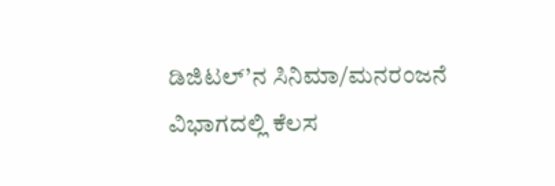ಡಿಜಿಟಲ್’ನ ಸಿನಿಮಾ/ಮನರಂಜನೆ ವಿಭಾಗದಲ್ಲಿ ಕೆಲಸ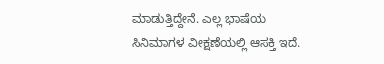ಮಾಡುತ್ತಿದ್ದೇನೆ. ಎಲ್ಲ ಭಾಷೆಯ ಸಿನಿಮಾಗಳ ವೀಕ್ಷಣೆಯಲ್ಲಿ ಆಸಕ್ತಿ ಇದೆ.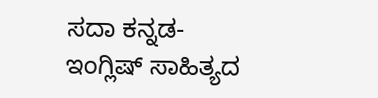ಸದಾ ಕನ್ನಡ-ಇಂಗ್ಲಿಷ್ ಸಾಹಿತ್ಯದ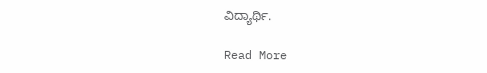ವಿದ್ಯಾರ್ಥಿ.

Read More